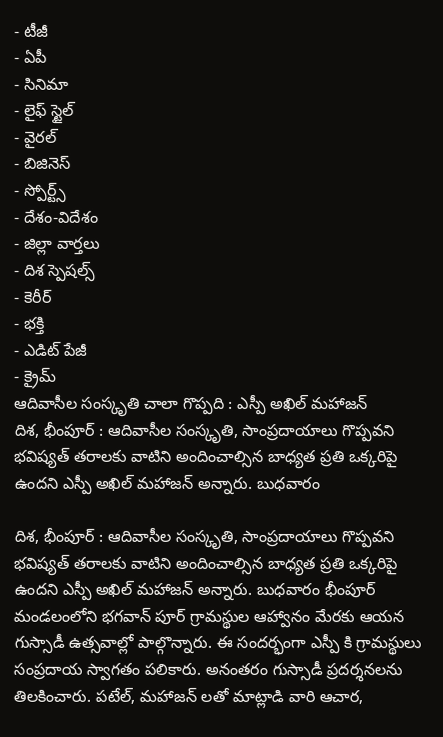- టీజీ
- ఏపీ
- సినిమా
- లైఫ్ స్టైల్
- వైరల్
- బిజినెస్
- స్పోర్ట్స్
- దేశం-విదేశం
- జిల్లా వార్తలు
- దిశ స్పెషల్స్
- కెరీర్
- భక్తి
- ఎడిట్ పేజీ
- క్రైమ్
ఆదివాసీల సంస్కృతి చాలా గొప్పది : ఎస్పీ అఖిల్ మహాజన్
దిశ, భీంపూర్ : ఆదివాసీల సంస్కృతి, సాంప్రదాయాలు గొప్పవని భవిష్యత్ తరాలకు వాటిని అందించాల్సిన బాధ్యత ప్రతి ఒక్కరిపై ఉందని ఎస్పీ అఖిల్ మహాజన్ అన్నారు. బుధవారం

దిశ, భీంపూర్ : ఆదివాసీల సంస్కృతి, సాంప్రదాయాలు గొప్పవని భవిష్యత్ తరాలకు వాటిని అందించాల్సిన బాధ్యత ప్రతి ఒక్కరిపై ఉందని ఎస్పీ అఖిల్ మహాజన్ అన్నారు. బుధవారం భీంపూర్ మండలంలోని భగవాన్ పూర్ గ్రామస్థుల ఆహ్వానం మేరకు ఆయన గుస్సాడీ ఉత్సవాల్లో పాల్గొన్నారు. ఈ సందర్భంగా ఎస్పీ కి గ్రామస్థులు సంప్రదాయ స్వాగతం పలికారు. అనంతరం గుస్సాడీ ప్రదర్శనలను తిలకించారు. పటేల్, మహాజన్ లతో మాట్లాడి వారి ఆచార,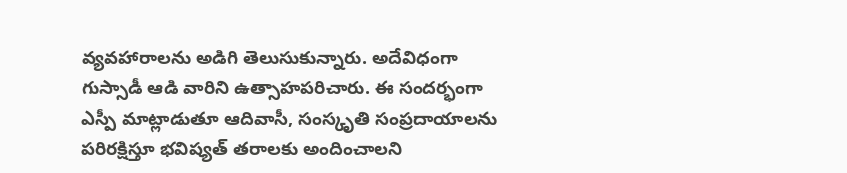వ్యవహారాలను అడిగి తెలుసుకున్నారు. అదేవిధంగా గుస్సాడీ ఆడి వారిని ఉత్సాహపరిచారు. ఈ సందర్భంగా ఎస్పీ మాట్లాడుతూ ఆదివాసీ, సంస్కృతి సంప్రదాయాలను పరిరక్షిస్తూ భవిష్యత్ తరాలకు అందించాలని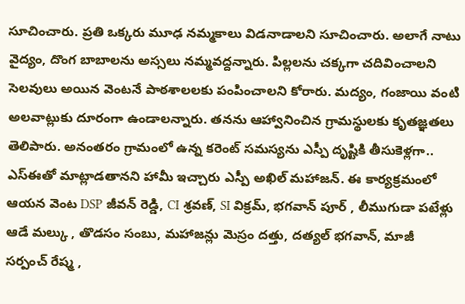సూచించారు. ప్రతి ఒక్కరు మూఢ నమ్మకాలు విడనాడాలని సూచించారు. అలాగే నాటు వైద్యం, దొంగ బాబాలను అస్సలు నమ్మవద్దన్నారు. పిల్లలను చక్కగా చదివించాలని సెలవులు అయిన వెంటనే పాఠశాలలకు పంపించాలని కోరారు. మద్యం, గంజాయి వంటి అలవాట్లుకు దూరంగా ఉండాలన్నారు. తనను ఆహ్వానించిన గ్రామస్థులకు కృతజ్ఞతలు తెలిపారు. అనంతరం గ్రామంలో ఉన్న కరెంట్ సమస్యను ఎస్పీ దృష్టికి తీసుకెళ్లగా.. ఎస్ఈతో మాట్లాడతానని హామీ ఇచ్చారు ఎస్పీ అఖిల్ మహాజన్. ఈ కార్యక్రమంలో ఆయన వెంట DSP జీవన్ రెడ్డి, CI శ్రవణ్, SI విక్రమ్, భగవాన్ పూర్ , లీముగుడా పటేళ్లు ఆడే మల్కు , తొడసం సంబు, మహాజన్లు మెస్రం దత్తు, దత్యల్ భగవాన్, మాజీ సర్పంచ్ రేష్మ ,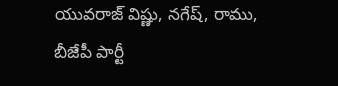యువరాజ్ విష్ణు, నగేష్, రాము, బీజేపీ పార్టీ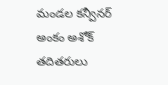మండల కన్వీనర్ అంకం అశోక్ తదితరులు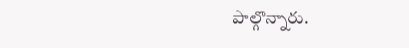పాల్గొన్నారు.